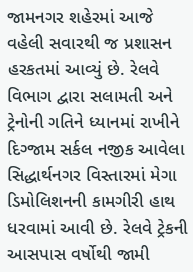જામનગર શહેરમાં આજે વહેલી સવારથી જ પ્રશાસન હરકતમાં આવ્યું છે. રેલવે વિભાગ દ્વારા સલામતી અને ટ્રેનોની ગતિને ધ્યાનમાં રાખીને દિગ્જામ સર્કલ નજીક આવેલા સિદ્ધાર્થનગર વિસ્તારમાં મેગા ડિમોલિશનની કામગીરી હાથ ધરવામાં આવી છે. રેલવે ટ્રેકની આસપાસ વર્ષોથી જામી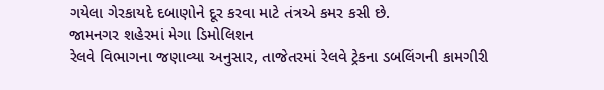ગયેલા ગેરકાયદે દબાણોને દૂર કરવા માટે તંત્રએ કમર કસી છે.
જામનગર શહેરમાં મેગા ડિમોલિશન
રેલવે વિભાગના જણાવ્યા અનુસાર, તાજેતરમાં રેલવે ટ્રેકના ડબલિંગની કામગીરી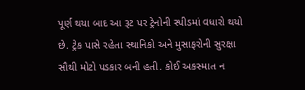પૂર્ણ થયા બાદ આ રૂટ પર ટ્રેનોની સ્પીડમાં વધારો થયો છે. ટ્રેક પાસે રહેતા સ્થાનિકો અને મુસાફરોની સુરક્ષા સૌથી મોટો પડકાર બની હતી. કોઈ અકસ્માત ન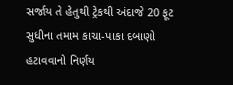સર્જાય તે હેતુથી ટ્રેકથી અંદાજે 20 ફૂટ સુધીના તમામ કાચા-પાકા દબાણો હટાવવાનો નિર્ણય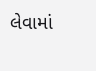લેવામાં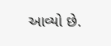આવ્યો છે.